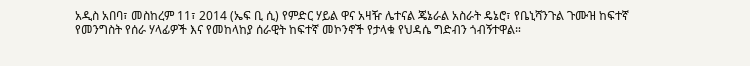አዲስ አበባ፣ መስከረም 11፣ 2014 (ኤፍ ቢ ሲ) የምድር ሃይል ዋና አዛዥ ሌተናል ጄኔራል አስራት ዴኔሮ፣ የቤኒሻንጉል ጉሙዝ ከፍተኛ የመንግስት የሰራ ሃላፊዎች እና የመከላከያ ሰራዊት ከፍተኛ መኮንኖች የታላቁ የህዳሴ ግድብን ጎብኝተዋል።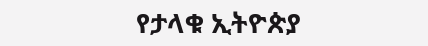የታላቁ ኢትዮጵያ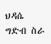ህዳሴ ግድብ ስራ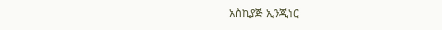አስኪያጅ ኢንጂነር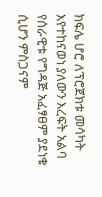ክፍሌ ሆሮ ለፕሮጀክቱ መሳካት እየተከናወነ ያለውን እረፍት አልባ የሰራዊቱ የግዳጅ አፈፃፀም ያደነቁ ሲሆን ምስጋናም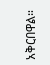አቅርበዋል።